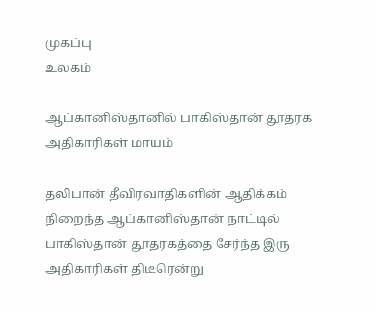முகப்பு
உலகம்

ஆப்கானிஸ்தானில் பாகிஸ்தான் தூதரக அதிகாரிகள் மாயம்

தலிபான் தீவிரவாதிகளின் ஆதிக்கம் நிறைந்த ஆப்கானிஸ்தான் நாட்டில் பாகிஸ்தான் தூதரகத்தை சேர்ந்த இரு அதிகாரிகள் திடீரென்று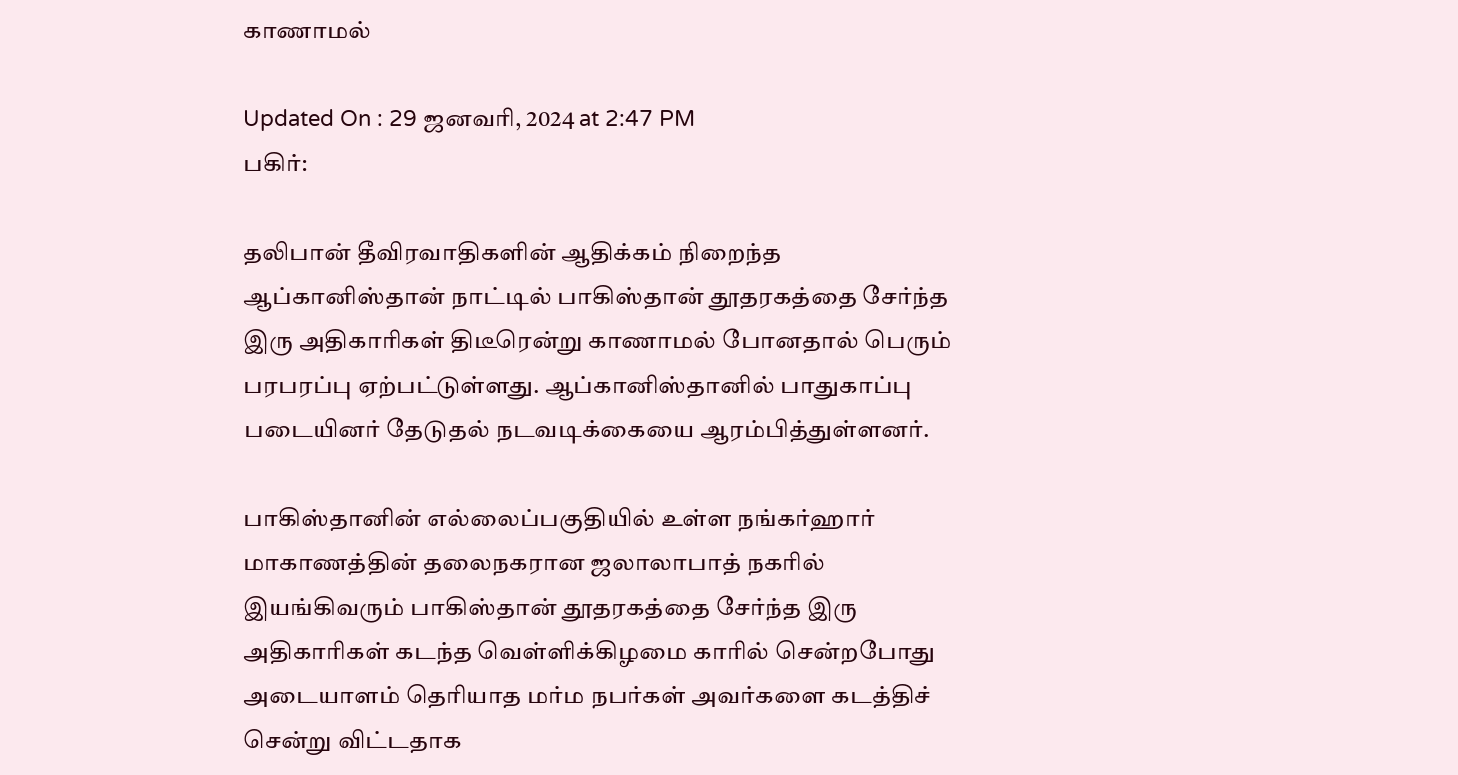காணாமல்

Updated On : 29 ஜனவரி, 2024 at 2:47 PM
பகிர்:

தலிபான் தீவிரவாதிகளின் ஆதிக்கம் நிறைந்த ஆப்கானிஸ்தான் நாட்டில் பாகிஸ்தான் தூதரகத்தை சேர்ந்த இரு அதிகாரிகள் திடீரென்று காணாமல் போனதால் பெரும் பரபரப்பு ஏற்பட்டுள்ளது. ஆப்கானிஸ்தானில் பாதுகாப்பு படையினர் தேடுதல் நடவடிக்கையை ஆரம்பித்துள்ளனர்.

பாகிஸ்தானின் எல்லைப்பகுதியில் உள்ள நங்கர்ஹார் மாகாணத்தின் தலைநகரான ஜலாலாபாத் நகரில் இயங்கிவரும் பாகிஸ்தான் தூதரகத்தை சேர்ந்த இரு அதிகாரிகள் கடந்த வெள்ளிக்கிழமை காரில் சென்றபோது அடையாளம் தெரியாத மர்ம நபர்கள் அவர்களை கடத்திச் சென்று விட்டதாக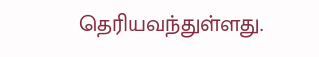தெரியவந்துள்ளது.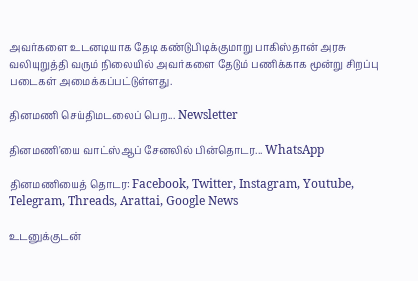அவர்களை உடனடியாக தேடி கண்டுபிடிக்குமாறு பாகிஸ்தான் அரசு வலியுறுத்தி வரும் நிலையில் அவர்களை தேடும் பணிக்காக மூன்று சிறப்பு படைகள் அமைக்கப்பட்டுள்ளது.

தினமணி செய்திமடலைப் பெற... Newsletter

தினமணி'யை வாட்ஸ்ஆப் சேனலில் பின்தொடர... WhatsApp

தினமணியைத் தொடர: Facebook, Twitter, Instagram, Youtube, Telegram, Threads, Arattai, Google News

உடனுக்குடன்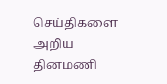செய்திகளை அறிய தினமணி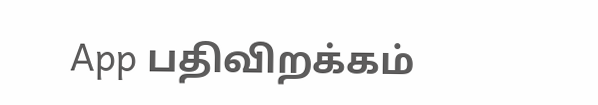App பதிவிறக்கம்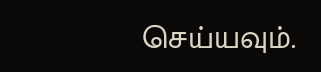செய்யவும்.